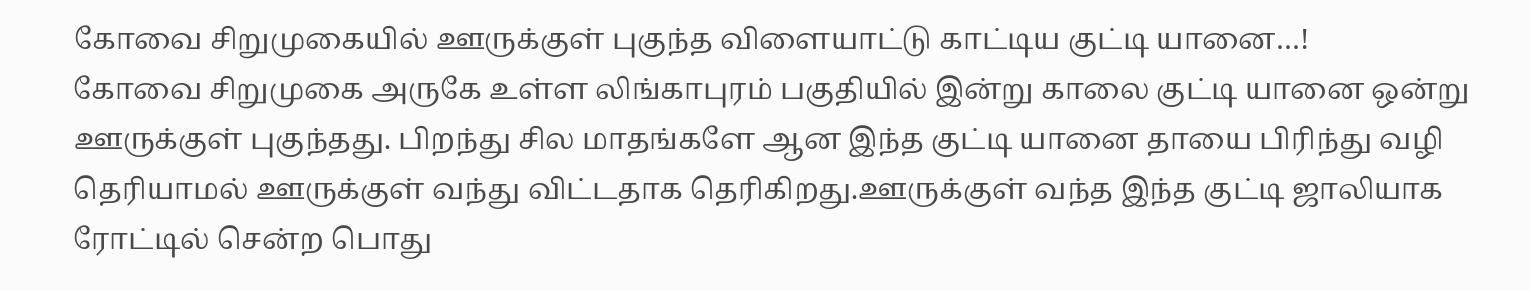கோவை சிறுமுகையில் ஊருக்குள் புகுந்த விளையாட்டு காட்டிய குட்டி யானை…!
கோவை சிறுமுகை அருகே உள்ள லிங்காபுரம் பகுதியில் இன்று காலை குட்டி யானை ஒன்று ஊருக்குள் புகுந்தது. பிறந்து சில மாதங்களே ஆன இந்த குட்டி யானை தாயை பிரிந்து வழி தெரியாமல் ஊருக்குள் வந்து விட்டதாக தெரிகிறது.ஊருக்குள் வந்த இந்த குட்டி ஜாலியாக ரோட்டில் சென்ற பொது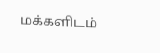மக்களிடம்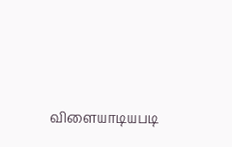விளையாடியபடி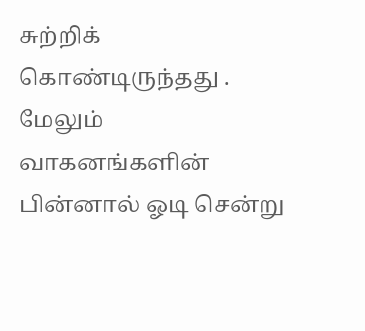சுற்றிக் கொண்டிருந்தது . மேலும் வாகனங்களின் பின்னால் ஓடி சென்று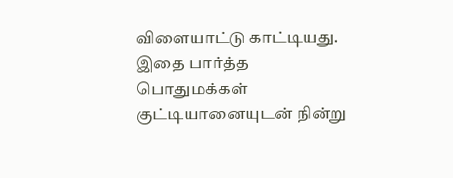விளையாட்டு காட்டியது. இதை பார்த்த பொதுமக்கள் குட்டியானையுடன் நின்று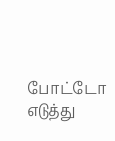போட்டோ எடுத்து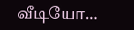வீடியோ…